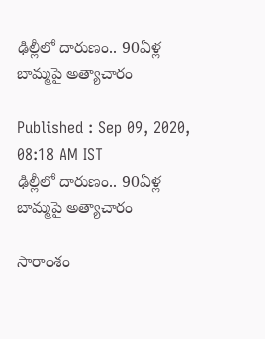ఢిల్లీలో దారుణం.. 90ఏళ్ల బామ్మపై అత్యాచారం

Published : Sep 09, 2020, 08:18 AM IST
ఢిల్లీలో దారుణం.. 90ఏళ్ల బామ్మపై అత్యాచారం

సారాంశం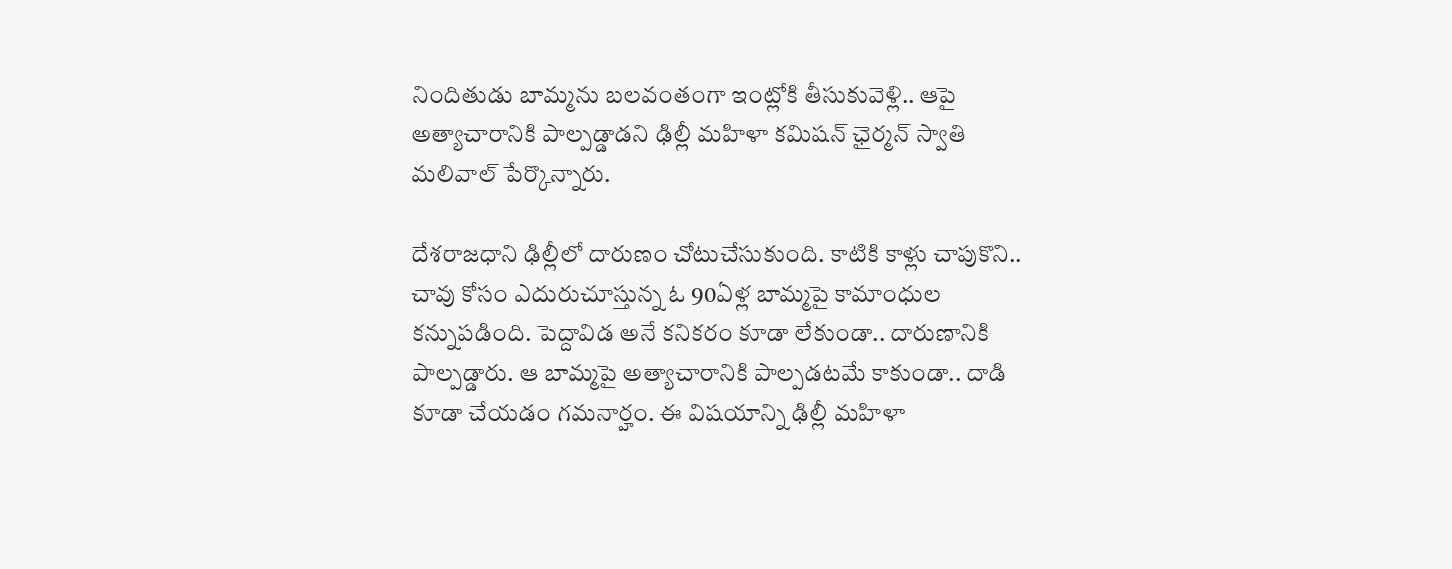నిందితుడు బామ్మను బలవంతంగా ఇంట్లోకి తీసుకువెళ్లి.. ఆపై అత్యాచారానికి పాల్పడ్డాడని ఢిల్లీ మహిళా కమిషన్ ఛైర్మన్ స్వాతి మలివాల్ పేర్కొన్నారు.

దేశరాజధాని ఢిల్లీలో దారుణం చోటుచేసుకుంది. కాటికి కాళ్లు చాపుకొని.. చావు కోసం ఎదురుచూస్తున్న ఓ 90ఏళ్ల బామ్మపై కామాంధుల కన్నుపడింది. పెద్దావిడ అనే కనికరం కూడా లేకుండా.. దారుణానికి పాల్పడ్డారు. ఆ బామ్మపై అత్యాచారానికి పాల్పడటమే కాకుండా.. దాడి కూడా చేయడం గమనార్హం. ఈ విషయాన్ని ఢిల్లీ మహిళా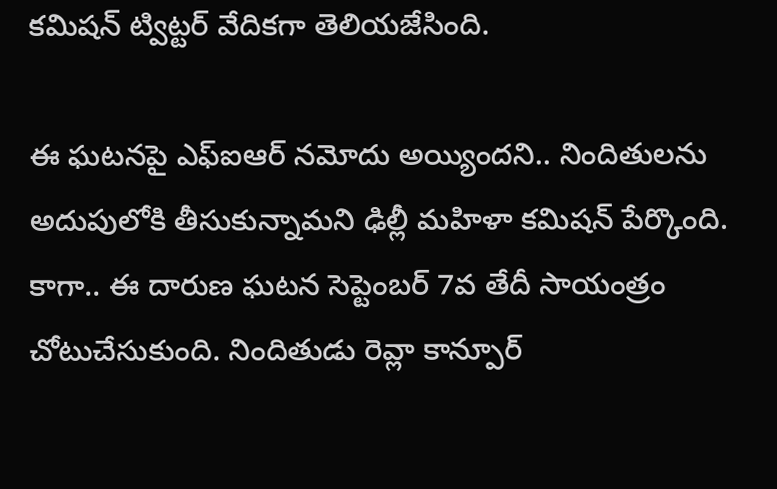కమిషన్ ట్విట్టర్ వేదికగా తెలియజేసింది.

ఈ ఘటనపై ఎఫ్ఐఆర్ నమోదు అయ్యిందని.. నిందితులను అదుపులోకి తీసుకున్నామని ఢిల్లీ మహిళా కమిషన్ పేర్కొంది. కాగా.. ఈ దారుణ ఘటన సెప్టెంబర్ 7వ తేదీ సాయంత్రం చోటుచేసుకుంది. నిందితుడు రెవ్లా కాన్పూర్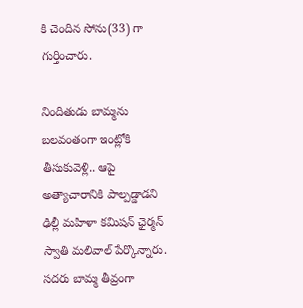కి చెందిన సోను(33) గా గుర్తించారు.

నిందితుడు బామ్మను బలవంతంగా ఇంట్లోకి తీసుకువెళ్లి.. ఆపై అత్యాచారానికి పాల్పడ్డాడని ఢిల్లీ మహిళా కమిషన్ ఛైర్మన్ స్వాతి మలివాల్ పేర్కొన్నారు. సదరు బామ్మ తీవ్రంగా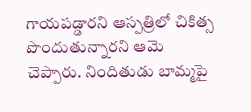గాయపడ్డారని ఆస్పత్రిలో చికిత్స పొందుతున్నారని ఆమె చెప్పారు. నిందితుడు బామ్మపై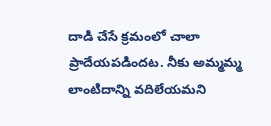దాడి చేసే క్రమంలో చాలా ప్రాదేయపడిందట. నీకు అమ్మమ్మ లాంటిదాన్ని వదిలేయమని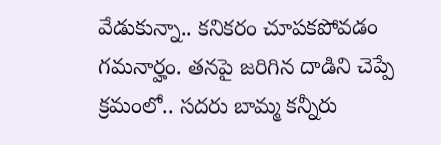వేడుకున్నా.. కనికరం చూపకపోవడం గమనార్హం. తనపై జరిగిన దాడిని చెప్పే క్రమంలో.. సదరు బామ్మ కన్నీరు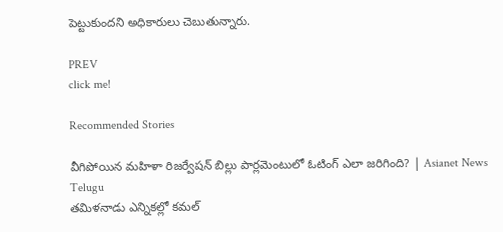పెట్టుకుందని అధికారులు చెబుతున్నారు.

PREV
click me!

Recommended Stories

వీగిపోయిన మహిళా రిజర్వేషన్ బిల్లు పార్లమెంటులో ఓటింగ్ ఎలా జరిగింది? | Asianet News Telugu
తమిళనాడు ఎన్నికల్లో కమల్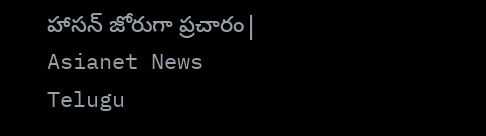హాసన్ జోరుగా ప్రచారం| Asianet News Telugu